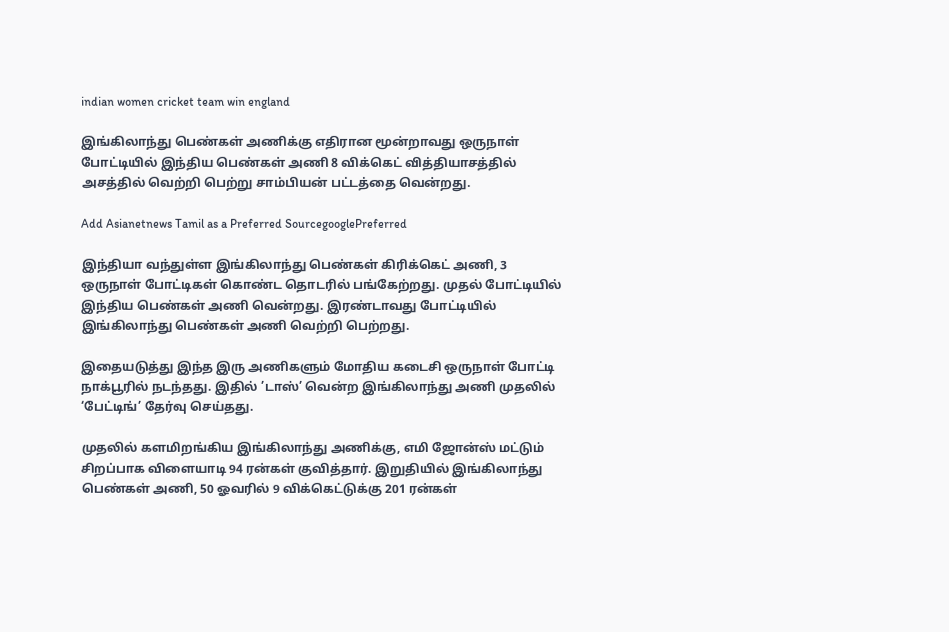indian women cricket team win england

இங்கிலாந்து பெண்கள் அணிக்கு எதிரான மூன்றாவது ஒருநாள் போட்டியில் இந்திய பெண்கள் அணி 8 விக்கெட் வித்தியாசத்தில் அசத்தில் வெற்றி பெற்று சாம்பியன் பட்டத்தை வென்றது.

Add Asianetnews Tamil as a Preferred SourcegooglePreferred

இந்தியா வந்துள்ள இங்கிலாந்து பெண்கள் கிரிக்கெட் அணி, 3 ஒருநாள் போட்டிகள் கொண்ட தொடரில் பங்கேற்றது. முதல் போட்டியில் இந்திய பெண்கள் அணி வென்றது. இரண்டாவது போட்டியில் இங்கிலாந்து பெண்கள் அணி வெற்றி பெற்றது.

இதையடுத்து இந்த இரு அணிகளும் மோதிய கடைசி ஒருநாள் போட்டி நாக்பூரில் நடந்தது. இதில் ’டாஸ்’ வென்ற இங்கிலாந்து அணி முதலில் ‘பேட்டிங்’ தேர்வு செய்தது.

முதலில் களமிறங்கிய இங்கிலாந்து அணிக்கு, எமி ஜோன்ஸ் மட்டும் சிறப்பாக விளையாடி 94 ரன்கள் குவித்தார். இறுதியில் இங்கிலாந்து பெண்கள் அணி, 50 ஓவரில் 9 விக்கெட்டுக்கு 201 ரன்கள்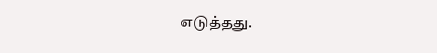எடுத்தது.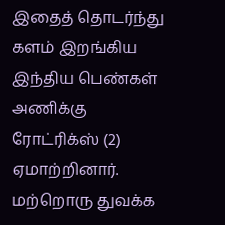இதைத் தொடர்ந்து களம் இறங்கிய இந்திய பெண்கள் அணிக்கு ரோட்ரிக்ஸ் (2) ஏமாற்றினார். மற்றொரு துவக்க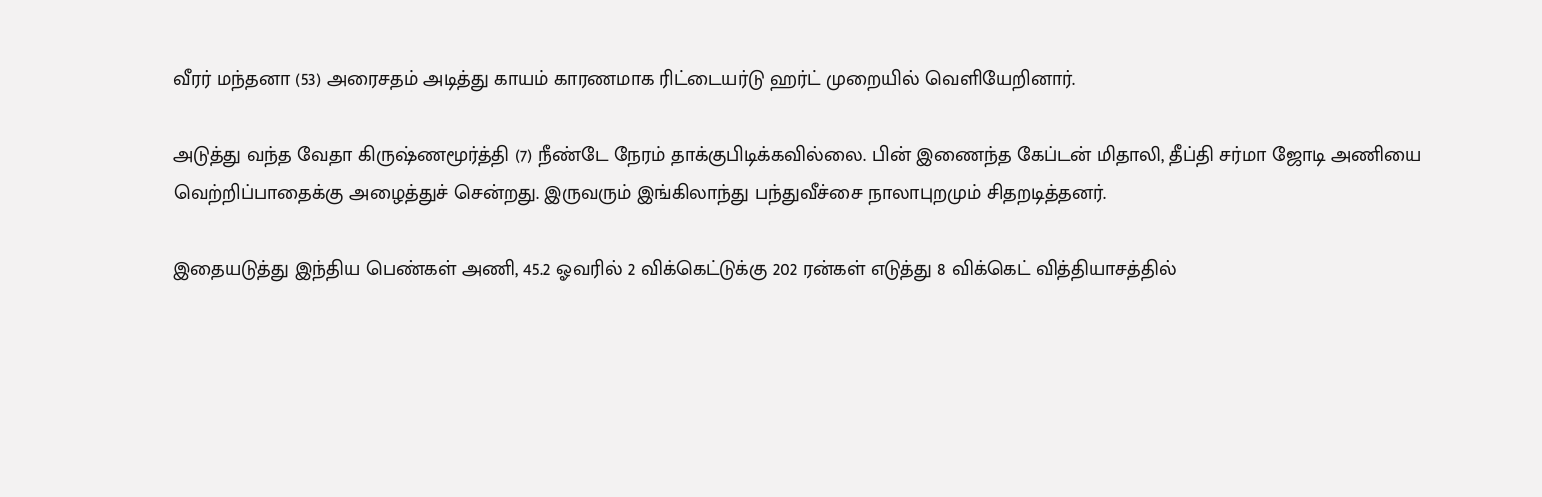வீரர் மந்தனா (53) அரைசதம் அடித்து காயம் காரணமாக ரிட்டையர்டு ஹர்ட் முறையில் வெளியேறினார்.

அடுத்து வந்த வேதா கிருஷ்ணமூர்த்தி (7) நீண்டே நேரம் தாக்குபிடிக்கவில்லை. பின் இணைந்த கேப்டன் மிதாலி, தீப்தி சர்மா ஜோடி அணியை வெற்றிப்பாதைக்கு அழைத்துச் சென்றது. இருவரும் இங்கிலாந்து பந்துவீச்சை நாலாபுறமும் சிதறடித்தனர்.

இதையடுத்து இந்திய பெண்கள் அணி, 45.2 ஓவரில் 2 விக்கெட்டுக்கு 202 ரன்கள் எடுத்து 8 விக்கெட் வித்தியாசத்தில்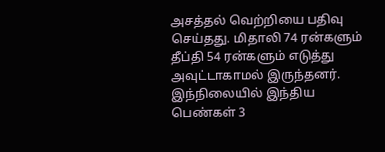அசத்தல் வெற்றியை பதிவு செய்தது. மிதாலி 74 ரன்களும் தீப்தி 54 ரன்களும் எடுத்து அவுட்டாகாமல் இருந்தனர். இந்நிலையில் இந்திய பெண்கள் 3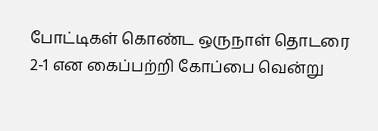போட்டிகள் கொண்ட ஒருநாள் தொடரை 2-1 என கைப்பற்றி கோப்பை வென்று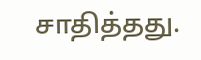சாதித்தது.